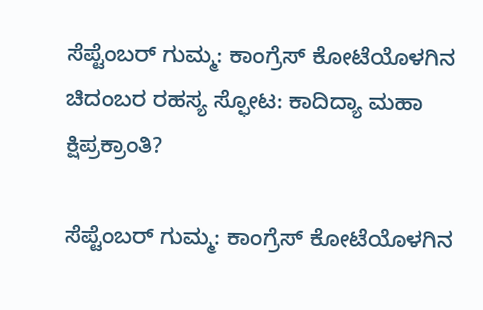ಸೆಪ್ಟೆಂಬರ್ ಗುಮ್ಮ: ಕಾಂಗ್ರೆಸ್ ಕೋಟೆಯೊಳಗಿನ ಚಿದಂಬರ ರಹಸ್ಯ ಸ್ಫೋಟ: ಕಾದಿದ್ಯಾ ಮಹಾ ಕ್ಷಿಪ್ರಕ್ರಾಂತಿ?

ಸೆಪ್ಟೆಂಬರ್ ಗುಮ್ಮ: ಕಾಂಗ್ರೆಸ್ ಕೋಟೆಯೊಳಗಿನ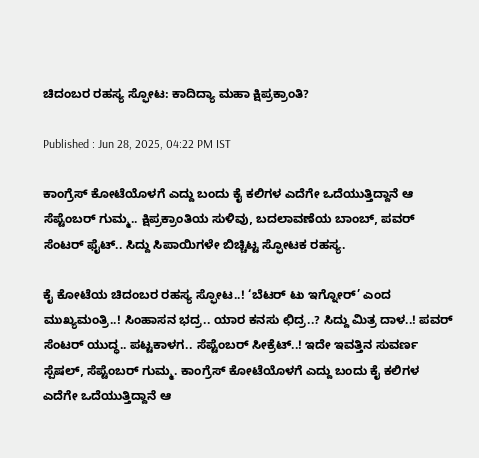ಚಿದಂಬರ ರಹಸ್ಯ ಸ್ಫೋಟ: ಕಾದಿದ್ಯಾ ಮಹಾ ಕ್ಷಿಪ್ರಕ್ರಾಂತಿ?

Published : Jun 28, 2025, 04:22 PM IST

ಕಾಂಗ್ರೆಸ್ ಕೋಟೆಯೊಳಗೆ ಎದ್ದು ಬಂದು ಕೈ ಕಲಿಗಳ ಎದೆಗೇ ಒದೆಯುತ್ತಿದ್ದಾನೆ ಆ ಸೆಪ್ಟೆಂಬರ್ ಗುಮ್ಮ.. ಕ್ಷಿಪ್ರಕ್ರಾಂತಿಯ ಸುಳಿವು, ಬದಲಾವಣೆಯ ಬಾಂಬ್, ಪವರ್ ಸೆಂಟರ್ ಫೈಟ್.. ಸಿದ್ದು ಸಿಪಾಯಿಗಳೇ ಬಿಚ್ಚಿಟ್ಟ ಸ್ಫೋಟಕ ರಹಸ್ಯ.

ಕೈ ಕೋಟೆಯ ಚಿದಂಬರ ರಹಸ್ಯ ಸ್ಫೋಟ..! ‘ಬೆಟರ್ ಟು ಇಗ್ನೋರ್’ ಎಂದ ಮುಖ್ಯಮಂತ್ರಿ..! ಸಿಂಹಾಸನ ಭದ್ರ.. ಯಾರ ಕನಸು ಛಿದ್ರ..? ಸಿದ್ದು ಮಿತ್ರ ದಾಳ..! ಪವರ್ ಸೆಂಟರ್ ಯುದ್ಧ.. ಪಟ್ಟಕಾಳಗ.. ಸೆಪ್ಟೆಂಬರ್ ಸೀಕ್ರೆಟ್..! ಇದೇ ಇವತ್ತಿನ ಸುವರ್ಣ ಸ್ಪೆಷಲ್, ಸೆಪ್ಟೆಂಬರ್ ಗುಮ್ಮ. ಕಾಂಗ್ರೆಸ್ ಕೋಟೆಯೊಳಗೆ ಎದ್ದು ಬಂದು ಕೈ ಕಲಿಗಳ ಎದೆಗೇ ಒದೆಯುತ್ತಿದ್ದಾನೆ ಆ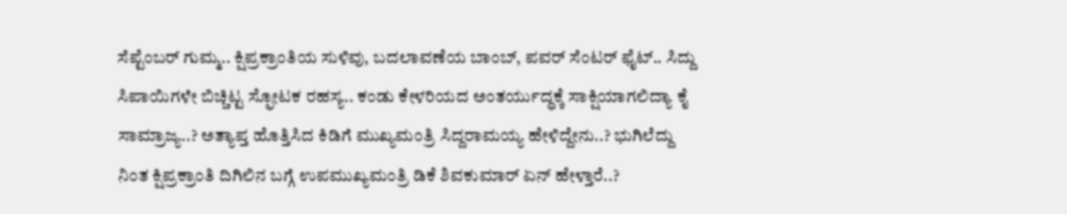ಸೆಪ್ಟೆಂಬರ್ ಗುಮ್ಮ.. ಕ್ಷಿಪ್ರಕ್ರಾಂತಿಯ ಸುಳಿವು, ಬದಲಾವಣೆಯ ಬಾಂಬ್, ಪವರ್ ಸೆಂಟರ್ ಫೈಟ್.. ಸಿದ್ದು ಸಿಪಾಯಿಗಳೇ ಬಿಚ್ಚಿಟ್ಟ ಸ್ಫೋಟಕ ರಹಸ್ಯ.. ಕಂಡು ಕೇಳರಿಯದ ಅಂತರ್ಯುದ್ಧಕ್ಕೆ ಸಾಕ್ಷಿಯಾಗಲಿದ್ಯಾ ಕೈ ಸಾಮ್ರಾಜ್ಯ..? ಅತ್ಯಾಪ್ತ ಹೊತ್ತಿಸಿದ ಕಿಡಿಗೆ ಮುಖ್ಯಮಂತ್ರಿ ಸಿದ್ದರಾಮಯ್ಯ ಹೇಳಿದ್ದೇನು..? ಭುಗಿಲೆದ್ದು ನಿಂತ ಕ್ಷಿಪ್ರಕ್ರಾಂತಿ ದಿಗಿಲಿನ ಬಗ್ಗೆ ಉಪಮುಖ್ಯಮಂತ್ರಿ ಡಿಕೆ ಶಿವಕುಮಾರ್ ಏನ್ ಹೇಳ್ತಾರೆ..?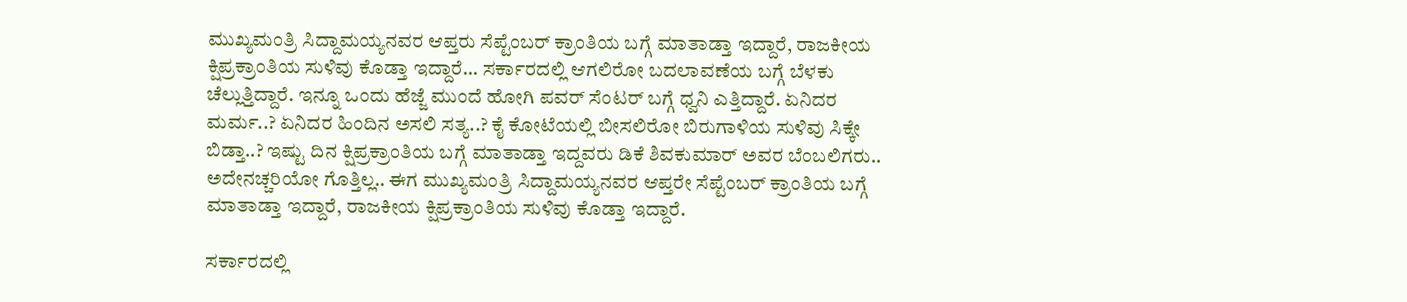ಮುಖ್ಯಮಂತ್ರಿ ಸಿದ್ದಾಮಯ್ಯನವರ ಆಪ್ತರು ಸೆಪ್ಟೆಂಬರ್ ಕ್ರಾಂತಿಯ ಬಗ್ಗೆ ಮಾತಾಡ್ತಾ ಇದ್ದಾರೆ, ರಾಜಕೀಯ ಕ್ಷಿಪ್ರಕ್ರಾಂತಿಯ ಸುಳಿವು ಕೊಡ್ತಾ ಇದ್ದಾರೆ... ಸರ್ಕಾರದಲ್ಲಿ ಆಗಲಿರೋ ಬದಲಾವಣೆಯ ಬಗ್ಗೆ ಬೆಳಕು ಚೆಲ್ಲುತ್ತಿದ್ದಾರೆ. ಇನ್ನೂ ಒಂದು ಹೆಜ್ಜೆ ಮುಂದೆ ಹೋಗಿ ಪವರ್ ಸೆಂಟರ್ ಬಗ್ಗೆ ಧ್ವನಿ ಎತ್ತಿದ್ದಾರೆ. ಏನಿದರ ಮರ್ಮ..? ಏನಿದರ ಹಿಂದಿನ ಅಸಲಿ ಸತ್ಯ..? ಕೈ ಕೋಟೆಯಲ್ಲಿ ಬೀಸಲಿರೋ ಬಿರುಗಾಳಿಯ ಸುಳಿವು ಸಿಕ್ಕೇ ಬಿಡ್ತಾ..? ಇಷ್ಟು ದಿನ ಕ್ಷಿಪ್ರಕ್ರಾಂತಿಯ ಬಗ್ಗೆ ಮಾತಾಡ್ತಾ ಇದ್ದವರು ಡಿಕೆ ಶಿವಕುಮಾರ್ ಅವರ ಬೆಂಬಲಿಗರು.. ಅದೇನಚ್ಚರಿಯೋ ಗೊತ್ತಿಲ್ಲ.. ಈಗ ಮುಖ್ಯಮಂತ್ರಿ ಸಿದ್ದಾಮಯ್ಯನವರ ಆಪ್ತರೇ ಸೆಪ್ಟೆಂಬರ್ ಕ್ರಾಂತಿಯ ಬಗ್ಗೆ ಮಾತಾಡ್ತಾ ಇದ್ದಾರೆ, ರಾಜಕೀಯ ಕ್ಷಿಪ್ರಕ್ರಾಂತಿಯ ಸುಳಿವು ಕೊಡ್ತಾ ಇದ್ದಾರೆ.

ಸರ್ಕಾರದಲ್ಲಿ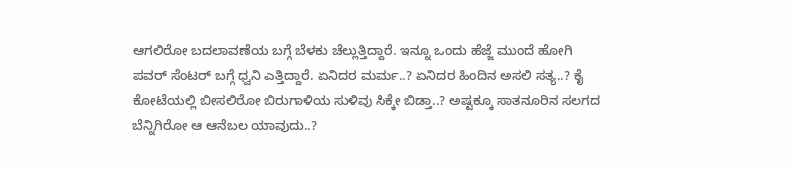ಆಗಲಿರೋ ಬದಲಾವಣೆಯ ಬಗ್ಗೆ ಬೆಳಕು ಚೆಲ್ಲುತ್ತಿದ್ದಾರೆ. ಇನ್ನೂ ಒಂದು ಹೆಜ್ಜೆ ಮುಂದೆ ಹೋಗಿ ಪವರ್ ಸೆಂಟರ್ ಬಗ್ಗೆ ಧ್ವನಿ ಎತ್ತಿದ್ದಾರೆ. ಏನಿದರ ಮರ್ಮ..? ಏನಿದರ ಹಿಂದಿನ ಅಸಲಿ ಸತ್ಯ..? ಕೈ ಕೋಟೆಯಲ್ಲಿ ಬೀಸಲಿರೋ ಬಿರುಗಾಳಿಯ ಸುಳಿವು ಸಿಕ್ಕೇ ಬಿಡ್ತಾ..? ಅಷ್ಟಕ್ಕೂ ಸಾತನೂರಿನ ಸಲಗದ ಬೆನ್ನಿಗಿರೋ ಆ ಆನೆಬಲ ಯಾವುದು..?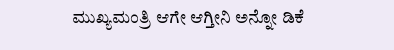ಮುಖ್ಯಮಂತ್ರಿ ಆಗೇ ಆಗ್ತೀನಿ ಅನ್ನೋ ಡಿಕೆ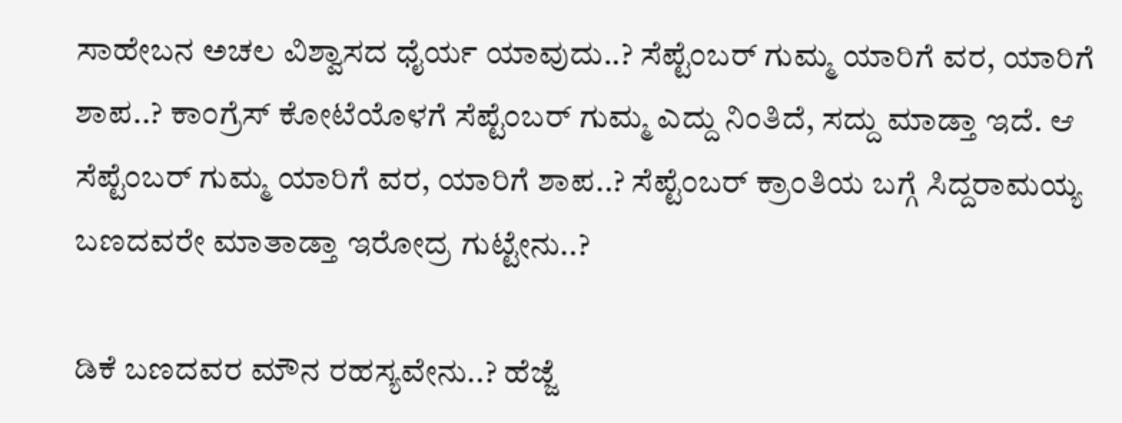ಸಾಹೇಬನ ಅಚಲ ವಿಶ್ವಾಸದ ಧೈರ್ಯ ಯಾವುದು..? ಸೆಪ್ಟೆಂಬರ್ ಗುಮ್ಮ ಯಾರಿಗೆ ವರ, ಯಾರಿಗೆ ಶಾಪ..? ಕಾಂಗ್ರೆಸ್ ಕೋಟೆಯೊಳಗೆ ಸೆಪ್ಟೆಂಬರ್ ಗುಮ್ಮ ಎದ್ದು ನಿಂತಿದೆ, ಸದ್ದು ಮಾಡ್ತಾ ಇದೆ. ಆ ಸೆಪ್ಟೆಂಬರ್ ಗುಮ್ಮ ಯಾರಿಗೆ ವರ, ಯಾರಿಗೆ ಶಾಪ..? ಸೆಪ್ಟೆಂಬರ್ ಕ್ರಾಂತಿಯ ಬಗ್ಗೆ ಸಿದ್ದರಾಮಯ್ಯ ಬಣದವರೇ ಮಾತಾಡ್ತಾ ಇರೋದ್ರ ಗುಟ್ಟೇನು..?

ಡಿಕೆ ಬಣದವರ ಮೌನ ರಹಸ್ಯವೇನು..? ಹೆಜ್ಜೆ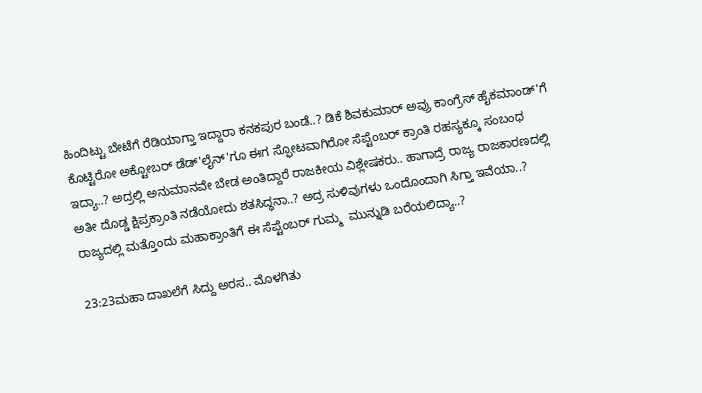ಹಿಂದಿಟ್ಟು ಬೇಟೆಗೆ ರೆಡಿಯಾಗ್ತಾ ಇದ್ದಾರಾ ಕನಕಪುರ ಬಂಡೆ..? ಡಿಕೆ ಶಿವಕುಮಾರ್ ಅವ್ರು ಕಾಂಗ್ರೆಸ್ ಹೈಕಮಾಂಡ್'ಗೆ ಕೊಟ್ಟಿರೋ ಅಕ್ಟೋಬರ್ ಡೆಡ್'ಲೈನ್'ಗೂ ಈಗ ಸ್ಫೋಟವಾಗಿರೋ ಸೆಪ್ಟೆಂಬರ್ ಕ್ರಾಂತಿ ರಹಸ್ಯಕ್ಕೂ ಸಂಬಂಧ ಇದ್ಯಾ..? ಅದ್ರಲ್ಲಿ ಅನುಮಾನವೇ ಬೇಡ ಅಂತಿದ್ದಾರೆ ರಾಜಕೀಯ ವಿಶ್ಲೇಷಕರು.. ಹಾಗಾದ್ರೆ ರಾಜ್ಯ ರಾಜಕಾರಣದಲ್ಲಿ ಅತೀ ದೊಡ್ಡ ಕ್ಷಿಪ್ರಕ್ರಾಂತಿ ನಡೆಯೋದು ಶತಸಿದ್ಧನಾ..? ಅದ್ರ ಸುಳಿವುಗಳು ಒಂದೊಂದಾಗಿ ಸಿಗ್ತಾ ಇವೆಯಾ..? ರಾಜ್ಯದಲ್ಲಿ ಮತ್ತೊಂದು ಮಹಾಕ್ರಾಂತಿಗೆ ಈ ಸೆಪ್ಟೆಂಬರ್ ಗುಮ್ಮ  ಮುನ್ನುಡಿ ಬರೆಯಲಿದ್ಯಾ..?

23:23ಮಹಾ ದಾಖಲೆಗೆ ಸಿದ್ದು ಅರಸ.. ಮೊಳಗಿತು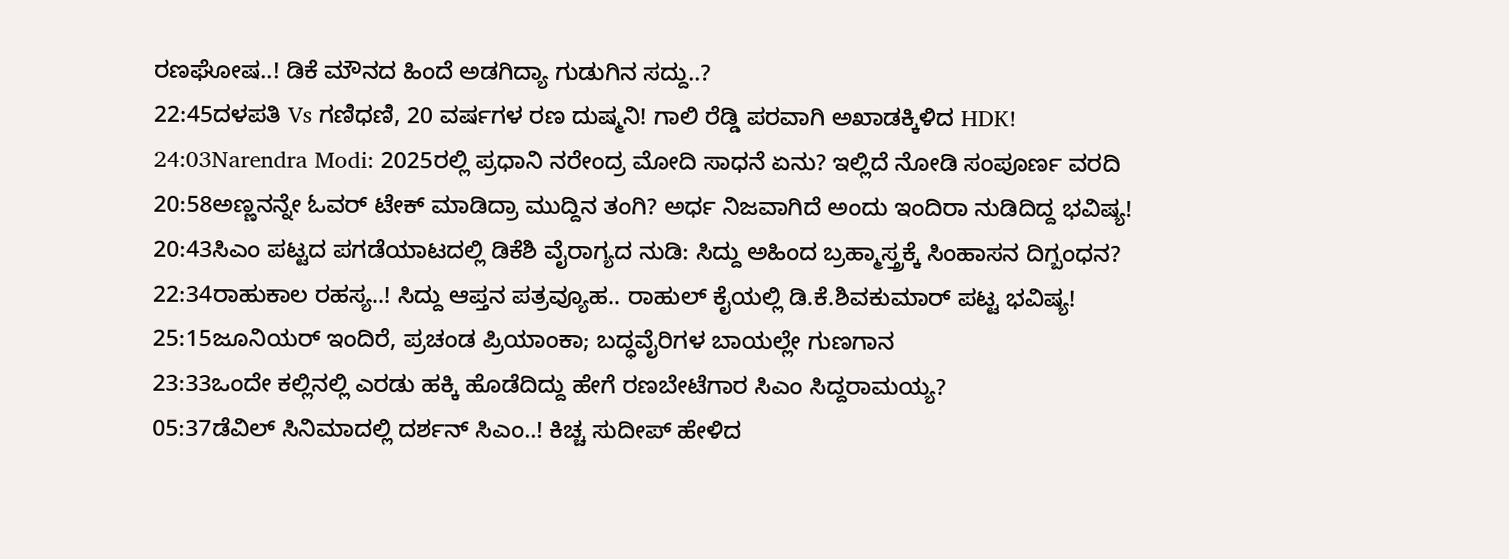ರಣಘೋಷ..! ಡಿಕೆ ಮೌನದ ಹಿಂದೆ ಅಡಗಿದ್ಯಾ ಗುಡುಗಿನ ಸದ್ದು..?
22:45ದಳಪತಿ Vs ಗಣಿಧಣಿ, 20 ವರ್ಷಗಳ ರಣ ದುಷ್ಮನಿ! ಗಾಲಿ ರೆಡ್ಡಿ ಪರವಾಗಿ ಅಖಾಡಕ್ಕಿಳಿದ HDK!
24:03Narendra Modi: 2025ರಲ್ಲಿ ಪ್ರಧಾನಿ ನರೇಂದ್ರ ಮೋದಿ ಸಾಧನೆ ಏನು? ಇಲ್ಲಿದೆ ನೋಡಿ ಸಂಪೂರ್ಣ ವರದಿ
20:58ಅಣ್ಣನನ್ನೇ ಓವರ್ ಟೇಕ್ ಮಾಡಿದ್ರಾ ಮುದ್ದಿನ ತಂಗಿ? ಅರ್ಧ ನಿಜವಾಗಿದೆ ಅಂದು ಇಂದಿರಾ ನುಡಿದಿದ್ದ ಭವಿಷ್ಯ!
20:43ಸಿಎಂ ಪಟ್ಟದ ಪಗಡೆಯಾಟದಲ್ಲಿ ಡಿಕೆಶಿ ವೈರಾಗ್ಯದ ನುಡಿ: ಸಿದ್ದು ಅಹಿಂದ ಬ್ರಹ್ಮಾಸ್ತ್ರಕ್ಕೆ ಸಿಂಹಾಸನ ದಿಗ್ಬಂಧನ?
22:34ರಾಹುಕಾಲ ರಹಸ್ಯ..! ಸಿದ್ದು ಆಪ್ತನ ಪತ್ರವ್ಯೂಹ.. ರಾಹುಲ್ ಕೈಯಲ್ಲಿ ಡಿ.ಕೆ.ಶಿವಕುಮಾರ್ ಪಟ್ಟ ಭವಿಷ್ಯ!
25:15ಜೂನಿಯರ್ ಇಂದಿರೆ, ಪ್ರಚಂಡ ಪ್ರಿಯಾಂಕಾ; ಬದ್ಧವೈರಿಗಳ ಬಾಯಲ್ಲೇ ಗುಣಗಾನ
23:33ಒಂದೇ ಕಲ್ಲಿನಲ್ಲಿ ಎರಡು ಹಕ್ಕಿ ಹೊಡೆದಿದ್ದು ಹೇಗೆ ರಣಬೇಟೆಗಾರ ಸಿಎಂ ಸಿದ್ದರಾಮಯ್ಯ?
05:37ಡೆವಿಲ್ ಸಿನಿಮಾದಲ್ಲಿ ದರ್ಶನ್ ಸಿಎಂ..! ಕಿಚ್ಚ ಸುದೀಪ್ ಹೇಳಿದ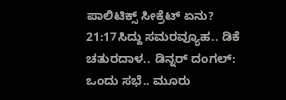ಪಾಲಿಟಿಕ್ಸ್ ಸೀಕ್ರೆಟ್ ಏನು?
21:17ಸಿದ್ದು ಸಮರವ್ಯೂಹ.. ಡಿಕೆ ಚತುರದಾಳ.. ಡಿನ್ನರ್ ದಂಗಲ್: ಒಂದು ಸಭೆ.. ಮೂರು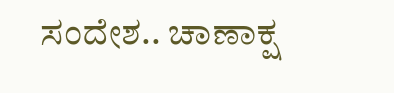ಸಂದೇಶ.. ಚಾಣಾಕ್ಷ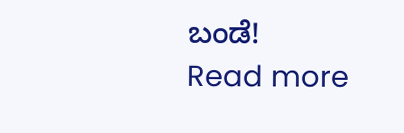ಬಂಡೆ!
Read more